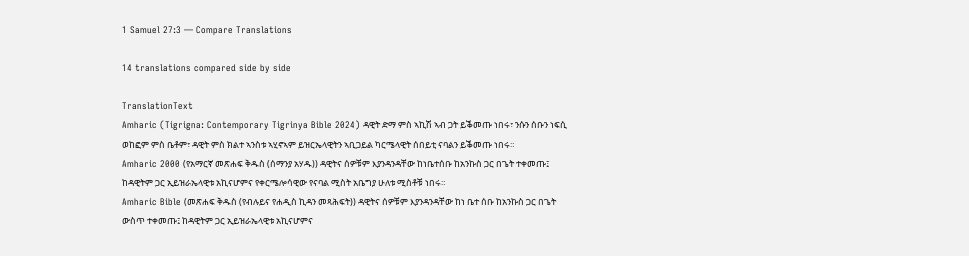1 Samuel 27:3 — Compare Translations

14 translations compared side by side

TranslationText
Amharic (Tigrigna: Contemporary Tigrinya Bible 2024) ዳዊት ድማ ምስ ኣኪሽ ኣብ ጋት ይቕመጡ ነበሩ፣ ንሱን ሰቡን ነፍሲ ወከፎም ምስ ቤቶም፣ ዳዊት ምስ ክልተ ኣንስቱ ኣሂኖኣም ይዝርኤላዊትን ኣቢጋይል ካርሜላዊት ሰበይቲ ናባልን ይቕመጡ ነበሩ።
Amharic 2000 (የአማርኛ መጽሐፍ ቅዱስ (ሰማንያ አሃዱ)) ዳዊትና ሰዎቹም እያንዳንዳቸው ከነቤተሰቡ ከአንኩስ ጋር በጌት ተቀመጡ፤ ከዳዊትም ጋር ኢይዝራኤላዊቱ አኪናሆምና የቀርሜሎሳዊው የናባል ሚስት አቤግያ ሁለቱ ሚስቶቹ ነበሩ።
Amharic Bible (መጽሐፍ ቅዱስ (የብሉይና የሐዲስ ኪዳን መጻሕፍት)) ዳዊትና ሰዎቹም እያንዳንዳቸው ከነ ቤተ ሰቡ ከአንኩስ ጋር በጌት ውስጥ ተቀመጡ፤ ከዳዊትም ጋር ኢይዝራኤላዊቱ አኪናሆምና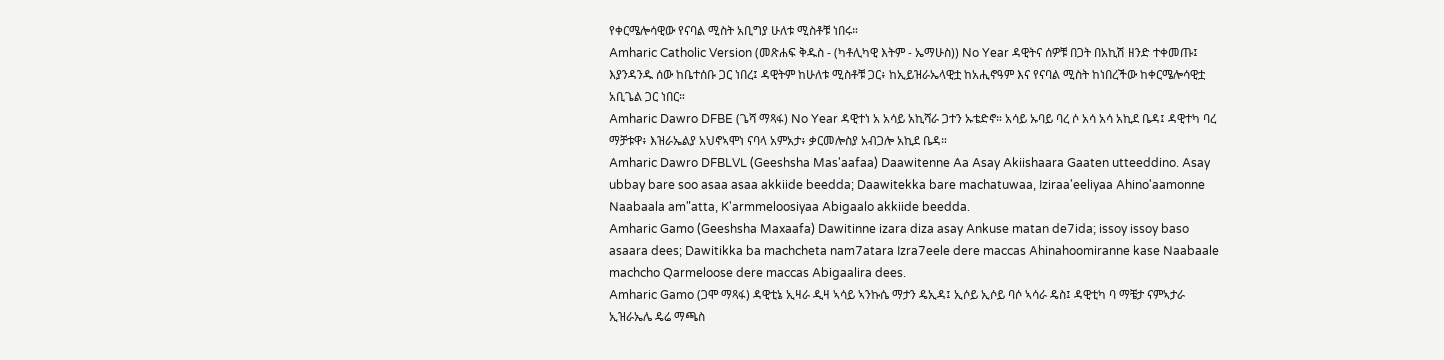የቀርሜሎሳዊው የናባል ሚስት አቢግያ ሁለቱ ሚስቶቹ ነበሩ።
Amharic Catholic Version (መጽሐፍ ቅዱስ - (ካቶሊካዊ እትም - ኤማሁስ)) No Year ዳዊትና ሰዎቹ በጋት በአኪሽ ዘንድ ተቀመጡ፤ እያንዳንዱ ሰው ከቤተሰቡ ጋር ነበረ፤ ዳዊትም ከሁለቱ ሚስቶቹ ጋር፥ ከኢይዝራኤላዊቷ ከአሒኖዓም እና የናባል ሚስት ከነበረችው ከቀርሜሎሳዊቷ አቢጌል ጋር ነበር።
Amharic Dawro DFBE (ጌሻ ማጻፋ) No Year ዳዊተነ አ አሳይ አኪሻራ ጋተን ኡቴድኖ። አሳይ ኡባይ ባረ ሶ አሳ አሳ አኪደ ቤዳ፤ ዳዊተካ ባረ ማቻቱዋ፥ እዝራኤልያ አህኖኣሞነ ናባላ አምአታ፥ ቃርመሎስያ አብጋሎ አኪደ ቤዳ።
Amharic Dawro DFBLVL (Geeshsha Mas'aafaa) Daawitenne Aa Asay Akiishaara Gaaten utteeddino. Asay ubbay bare soo asaa asaa akkiide beedda; Daawitekka bare machatuwaa, Iziraa'eeliyaa Ahino'aamonne Naabaala am"atta, K'armmeloosiyaa Abigaalo akkiide beedda.
Amharic Gamo (Geeshsha Maxaafa) Dawitinne izara diza asay Ankuse matan de7ida; issoy issoy baso asaara dees; Dawitikka ba machcheta nam7atara Izra7eele dere maccas Ahinahoomiranne kase Naabaale machcho Qarmeloose dere maccas Abigaalira dees.
Amharic Gamo (ጋሞ ማጻፋ) ዳዊቲኔ ኢዛራ ዲዛ ኣሳይ ኣንኩሴ ማታን ዴኢዳ፤ ኢሶይ ኢሶይ ባሶ ኣሳራ ዴስ፤ ዳዊቲካ ባ ማቼታ ናምኣታራ ኢዝራኤሌ ዴሬ ማጫስ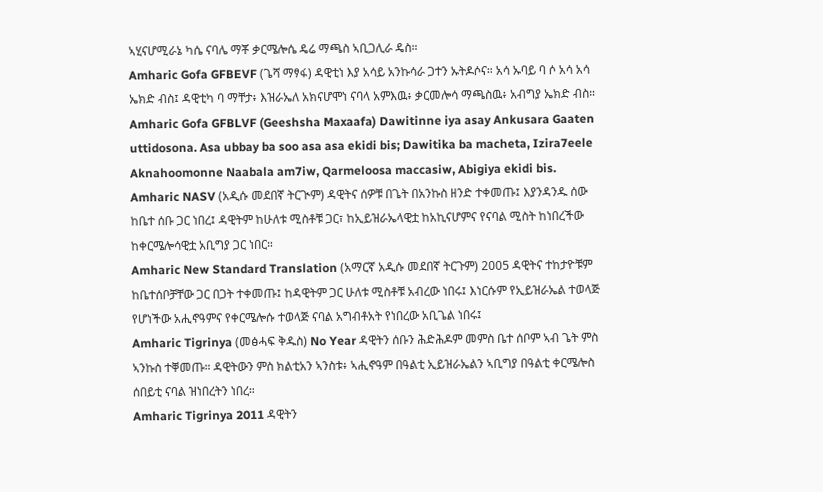ኣሂናሆሚራኔ ካሴ ናባሌ ማቾ ቃርሜሎሴ ዴሬ ማጫስ ኣቢጋሊራ ዴስ።
Amharic Gofa GFBEVF (ጌሻ ማፃፋ) ዳዊቲነ እያ አሳይ አንኩሳራ ጋተን ኡትዶሶና። አሳ ኡባይ ባ ሶ አሳ አሳ ኤክድ ብስ፤ ዳዊቲካ ባ ማቸታ፥ እዝራኤለ አክናሆሞነ ናባላ አምእዉ፥ ቃርመሎሳ ማጫስዉ፥ አብግያ ኤክድ ብስ።
Amharic Gofa GFBLVF (Geeshsha Maxaafa) Dawitinne iya asay Ankusara Gaaten uttidosona. Asa ubbay ba soo asa asa ekidi bis; Dawitika ba macheta, Izira7eele Aknahoomonne Naabala am7iw, Qarmeloosa maccasiw, Abigiya ekidi bis.
Amharic NASV (አዲሱ መደበኛ ትርጒም) ዳዊትና ሰዎቹ በጌት በአንኩስ ዘንድ ተቀመጡ፤ እያንዳንዱ ሰው ከቤተ ሰቡ ጋር ነበረ፤ ዳዊትም ከሁለቱ ሚስቶቹ ጋር፣ ከኢይዝራኤላዊቷ ከአኪናሆምና የናባል ሚስት ከነበረችው ከቀርሜሎሳዊቷ አቢግያ ጋር ነበር።
Amharic New Standard Translation (አማርኛ አዲሱ መደበኛ ትርጉም) 2005 ዳዊትና ተከታዮቹም ከቤተሰቦቻቸው ጋር በጋት ተቀመጡ፤ ከዳዊትም ጋር ሁለቱ ሚስቶቹ አብረው ነበሩ፤ እነርሱም የኢይዝራኤል ተወላጅ የሆነችው አሒኖዓምና የቀርሜሎሱ ተወላጅ ናባል አግብቶአት የነበረው አቢጌል ነበሩ፤
Amharic Tigrinya (መፅሓፍ ቅዱስ) No Year ዳዊትን ሰቡን ሕድሕዶም መምስ ቤተ ሰቦም ኣብ ጌት ምስ ኣንኩስ ተቐመጡ። ዳዊትውን ምስ ክልቲአን ኣንስቱ፥ ኣሒኖዓም በዓልቲ ኢይዝራኤልን ኣቢግያ በዓልቲ ቀርሜሎስ ሰበይቲ ናባል ዝነበረትን ነበረ።
Amharic Tigrinya 2011 ዳዊትን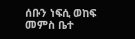ሰቡን ነፍሲ ወከፍ መምስ ቤተ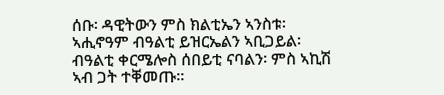ሰቡ፡ ዳዊትውን ምስ ክልቲኤን ኣንስቱ፡ ኣሒኖዓም ብዓልቲ ይዝርኤልን ኣቢጋይል፡ ብዓልቲ ቀርሜሎስ ሰበይቲ ናባልን፡ ምስ ኣኪሽ ኣብ ጋት ተቐመጡ።